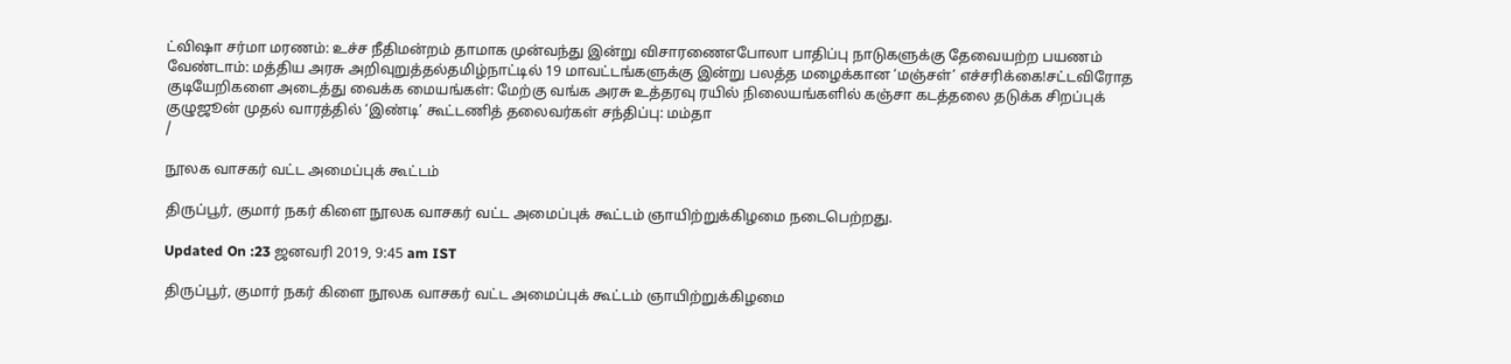ட்விஷா சர்மா மரணம்: உச்ச நீதிமன்றம் தாமாக முன்வந்து இன்று விசாரணைஎபோலா பாதிப்பு நாடுகளுக்கு தேவையற்ற பயணம் வேண்டாம்: மத்திய அரசு அறிவுறுத்தல்தமிழ்நாட்டில் 19 மாவட்டங்களுக்கு இன்று பலத்த மழைக்கான ‘மஞ்சள்’ எச்சரிக்கை!சட்டவிரோத குடியேறிகளை அடைத்து வைக்க மையங்கள்: மேற்கு வங்க அரசு உத்தரவு ரயில் நிலையங்களில் கஞ்சா கடத்தலை தடுக்க சிறப்புக் குழுஜூன் முதல் வாரத்தில் ‘இண்டி’ கூட்டணித் தலைவர்கள் சந்திப்பு: மம்தா
/

நூலக வாசகர் வட்ட அமைப்புக் கூட்டம்

திருப்பூர், குமார் நகர் கிளை நூலக வாசகர் வட்ட அமைப்புக் கூட்டம் ஞாயிற்றுக்கிழமை நடைபெற்றது.

Updated On :23 ஜனவரி 2019, 9:45 am IST

திருப்பூர், குமார் நகர் கிளை நூலக வாசகர் வட்ட அமைப்புக் கூட்டம் ஞாயிற்றுக்கிழமை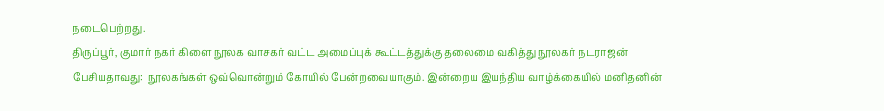நடைபெற்றது.
திருப்பூர், குமார் நகர் கிளை நூலக வாசகர் வட்ட அமைப்புக் கூட்டத்துக்கு தலைமை வகித்து நூலகர் நடராஜன்  பேசியதாவது:  நூலகங்கள் ஒவ்வொன்றும் கோயில் பேன்றவையாகும். இன்றைய இயந்திய வாழ்க்கையில் மனிதனின்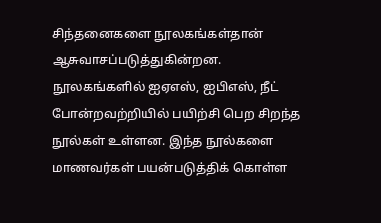சிந்தனைகளை நூலகங்கள்தான் ஆசுவாசப்படுத்துகின்றன. நூலகங்களில் ஐஏஎஸ், ஐபிஎஸ், நீட் போன்றவற்றியில் பயிற்சி பெற சிறந்த நூல்கள் உள்ளன. இந்த நூல்களை மாணவர்கள் பயன்படுத்திக் கொள்ள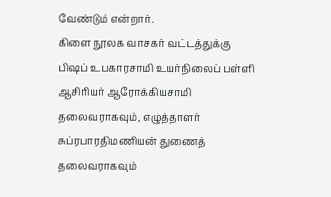வேண்டும் என்றார்.
கிளை நூலக வாசகர் வட்டத்துக்கு பிஷப் உபகாரசாமி உயர்நிலைப் பள்ளி ஆசிரியர் ஆரோக்கியசாமி தலைவராகவும், எழுத்தாளர் சுப்ரபாரதிமணியன் துணைத் தலைவராகவும்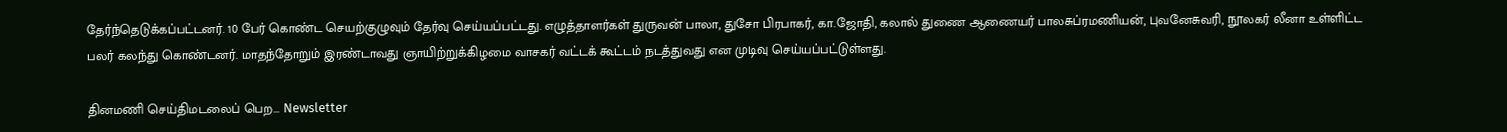தேர்ந்தெடுக்கப்பட்டனர். 10 பேர் கொண்ட செயற்குழுவும் தேர்வு செய்யப்பட்டது. எழுத்தாளர்கள் துருவன் பாலா, துசோ பிரபாகர், கா.ஜோதி, கலால் துணை ஆணையர் பாலசுப்ரமணியன், புவனேசுவரி, நூலகர் லீனா உள்ளிட்ட பலர் கலந்து கொண்டனர். மாதந்தோறும் இரண்டாவது ஞாயிற்றுக்கிழமை வாசகர் வட்டக் கூட்டம் நடத்துவது என முடிவு செய்யப்பட்டுள்ளது.

தினமணி செய்திமடலைப் பெற... Newsletter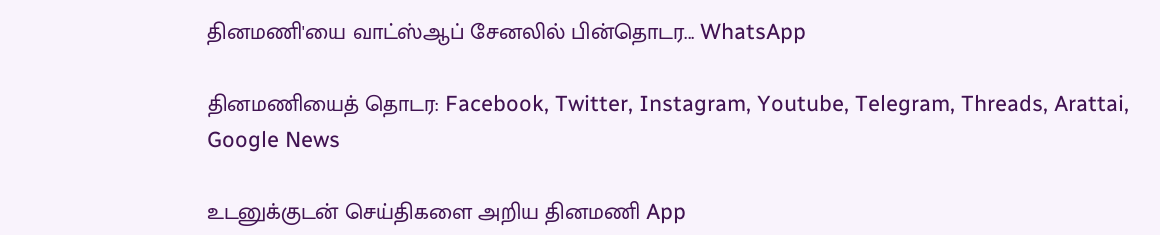தினமணி'யை வாட்ஸ்ஆப் சேனலில் பின்தொடர... WhatsApp

தினமணியைத் தொடர: Facebook, Twitter, Instagram, Youtube, Telegram, Threads, Arattai, Google News

உடனுக்குடன் செய்திகளை அறிய தினமணி App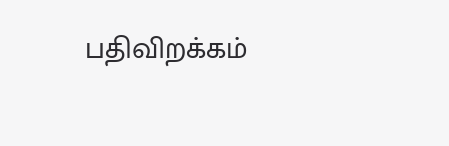பதிவிறக்கம்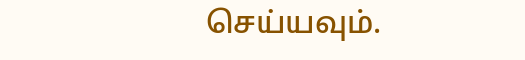செய்யவும்.